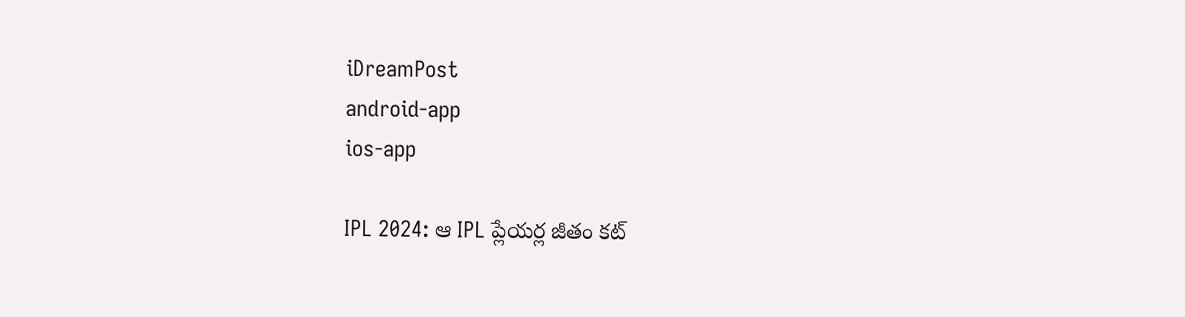iDreamPost
android-app
ios-app

IPL 2024: ఆ IPL ప్లేయర్ల జీతం కట్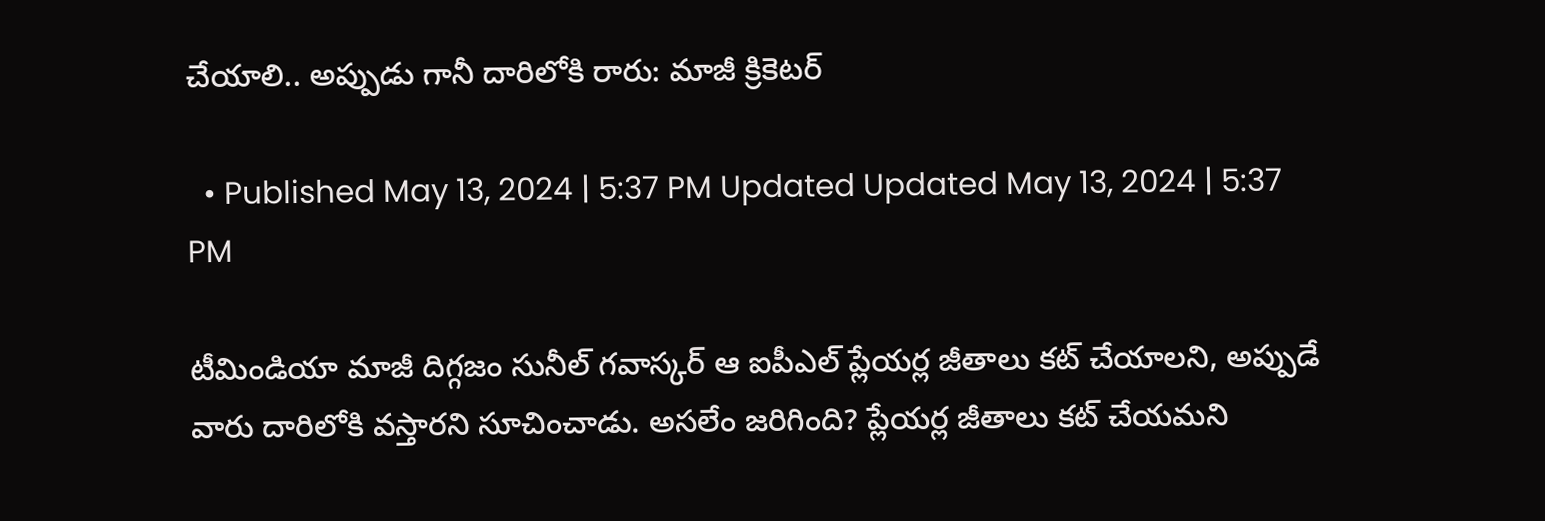చేయాలి.. అప్పుడు గానీ దారిలోకి రారు: మాజీ క్రికెటర్

  • Published May 13, 2024 | 5:37 PM Updated Updated May 13, 2024 | 5:37 PM

టీమిండియా మాజీ దిగ్గజం సునీల్ గవాస్కర్ ఆ ఐపీఎల్ ప్లేయర్ల జీతాలు కట్ చేయాలని, అప్పుడే వారు దారిలోకి వస్తారని సూచించాడు. అసలేం జరిగింది? ప్లేయర్ల జీతాలు కట్ చేయమని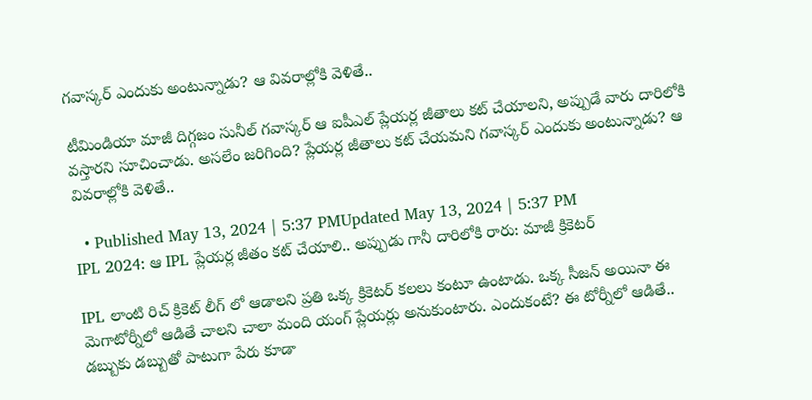గవాస్కర్ ఎందుకు అంటున్నాడు? ఆ వివరాల్లోకి వెళితే..

టీమిండియా మాజీ దిగ్గజం సునీల్ గవాస్కర్ ఆ ఐపీఎల్ ప్లేయర్ల జీతాలు కట్ చేయాలని, అప్పుడే వారు దారిలోకి వస్తారని సూచించాడు. అసలేం జరిగింది? ప్లేయర్ల జీతాలు కట్ చేయమని గవాస్కర్ ఎందుకు అంటున్నాడు? ఆ వివరాల్లోకి వెళితే..

  • Published May 13, 2024 | 5:37 PMUpdated May 13, 2024 | 5:37 PM
IPL 2024: ఆ IPL ప్లేయర్ల జీతం కట్ చేయాలి.. అప్పుడు గానీ దారిలోకి రారు: మాజీ క్రికెటర్

IPL లాంటి రిచ్ క్రికెట్ లీగ్ లో ఆడాలని ప్రతి ఒక్క క్రికెటర్ కలలు కంటూ ఉంటాడు. ఒక్క సీజన్ అయినా ఈ మెగాటోర్నీలో ఆడితే చాలని చాలా మంది యంగ్ ప్లేయర్లు అనుకుంటారు. ఎందుకంటే? ఈ టోర్నీలో ఆడితే.. డబ్బుకు డబ్బుతో పాటుగా పేరు కూడా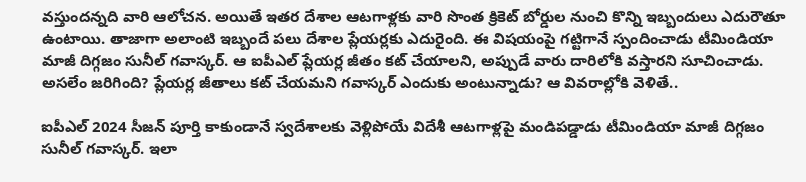వస్తుందన్నది వారి ఆలోచన. అయితే ఇతర దేశాల ఆటగాళ్లకు వారి సొంత క్రికెట్ బోర్డుల నుంచి కొన్ని ఇబ్బందులు ఎదురౌతూ ఉంటాయి. తాజాగా అలాంటి ఇబ్బందే పలు దేశాల ప్లేయర్లకు ఎదురైంది. ఈ విషయంపై గట్టిగానే స్పందించాడు టీమిండియా మాజీ దిగ్గజం సునీల్ గవాస్కర్. ఆ ఐపీఎల్ ప్లేయర్ల జీతం కట్ చేయాలని, అప్పుడే వారు దారిలోకి వస్తారని సూచించాడు. అసలేం జరిగింది? ప్లేయర్ల జీతాలు కట్ చేయమని గవాస్కర్ ఎందుకు అంటున్నాడు? ఆ వివరాల్లోకి వెళితే..

ఐపీఎల్ 2024 సీజన్ పూర్తి కాకుండానే స్వదేశాలకు వెళ్లిపోయే విదేశీ ఆటగాళ్లపై మండిపడ్డాడు టీమిండియా మాజీ దిగ్గజం సునీల్ గవాస్కర్. ఇలా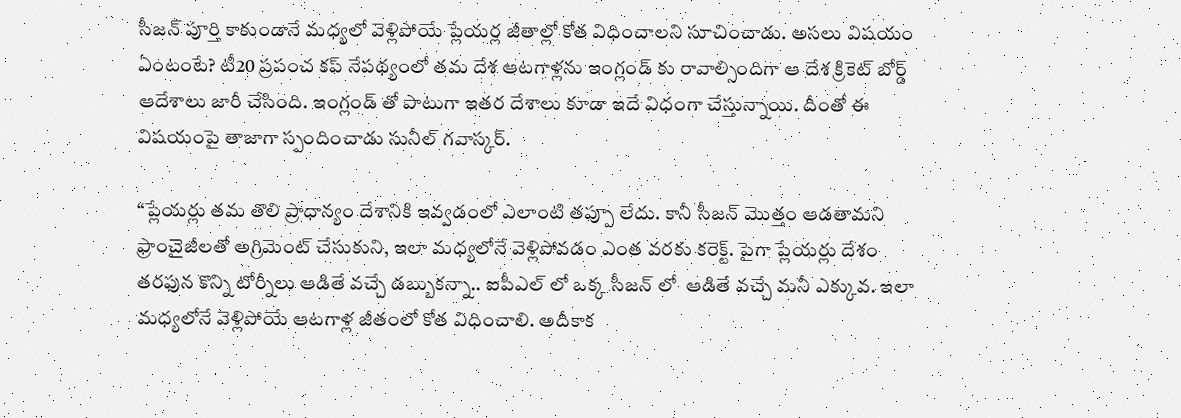సీజన్ పూర్తి కాకుండానే మధ్యలో వెళ్లిపోయే ప్లేయర్ల జీతాల్లో కోత విధించాలని సూచించాడు. అసలు విషయం ఏంటంటే? టీ20 ప్రపంచ కప్ నేపథ్యంలో తమ దేశ ఆటగాళ్లను ఇంగ్లండ్ కు రావాల్సిందిగా ఆ దేశ క్రికెట్ బోర్డ్ ఆదేశాలు జారీ చేసింది. ఇంగ్లండ్ తో పాటుగా ఇతర దేశాలు కూడా ఇదే విధంగా చేస్తున్నాయి. దీంతో ఈ విషయంపై తాజాగా స్పందించాడు సునీల్ గవాస్కర్.

“ప్లేయర్లు తమ తొలి ప్రాధాన్యం దేశానికి ఇవ్వడంలో ఎలాంటి తప్పూ లేదు. కానీ సీజన్ మెుత్తం ఆడతామని ఫ్రాంచైజీలతో అగ్రిమెంట్ చేసుకుని, ఇలా మధ్యలోనే వెళ్లిపోవడం ఎంత వరకు కరెక్ట్. పైగా ప్లేయర్లు దేశం తరఫున కొన్ని టోర్నీలు ఆడితే వచ్చే డబ్బుకన్నా.. ఐపీఎల్ లో ఒక్క సీజన్ లో  ఆడితే వచ్చే మనీ ఎక్కువ. ఇలా మధ్యలోనే వెళ్లిపోయే ఆటగాళ్ల జీతంలో కోత విధించాలి. అదీకాక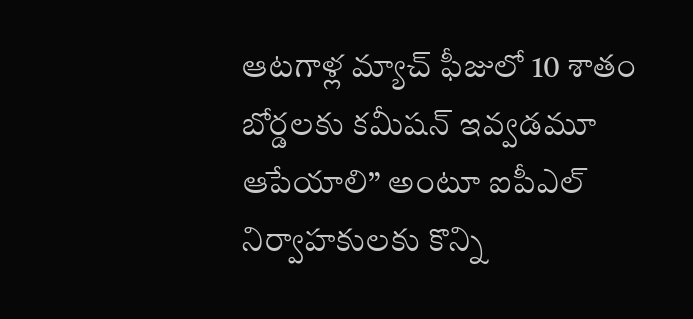ఆటగాళ్ల మ్యాచ్ ఫీజులో 10 శాతం బోర్డలకు కమీషన్ ఇవ్వడమూ ఆపేయాలి” అంటూ ఐపీఎల్ నిర్వాహకులకు కొన్ని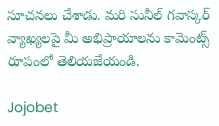సూచనలు చేశాడు. మరి సునీల్ గవాస్కర్ వ్యాఖ్యలపై మీ అభిప్రాయాలను కామెంట్స్ రూపంలో తెలియజేయండి.

Jojobet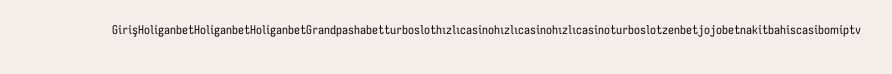GirişHoliganbetHoliganbetHoliganbetGrandpashabetturboslothızlıcasinohızlıcasinohızlıcasinoturboslotzenbetjojobetnakitbahiscasibomiptv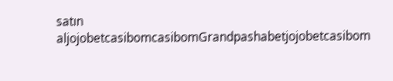satın aljojobetcasibomcasibomGrandpashabetjojobetcasibom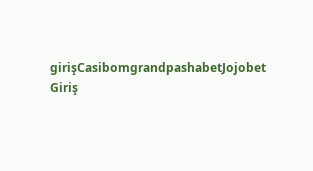girişCasibomgrandpashabetJojobet Giriş